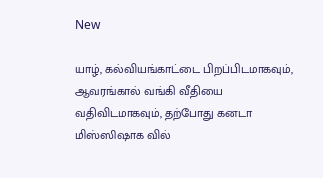New

யாழ், கல்வியங்காட்டை பிறப்பிடமாகவும், ஆவரங்கால் வங்கி வீதியை வதிவிடமாகவும், தற்போது கனடா மிஸ்ஸிஷாக வில்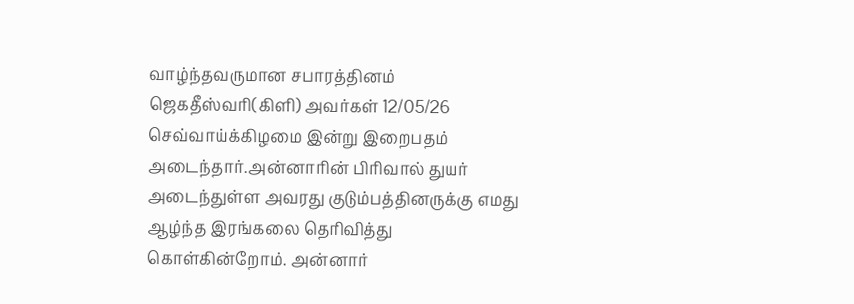வாழ்ந்தவருமான சபாரத்தினம் ஜெகதீஸ்வரி(கிளி) அவர்கள் 12/05/26 செவ்வாய்க்கிழமை இன்று இறைபதம் அடைந்தார்.அன்னாரின் பிரிவால் துயர் அடைந்துள்ள அவரது குடும்பத்தினருக்கு எமது ஆழ்ந்த இரங்கலை தெரிவித்து கொள்கின்றோம். அன்னார்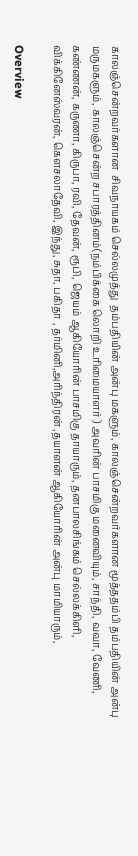காலஞ்சென்றவர்களான  சிவநாயகம் செல்லமுத்து  தம்பதியின் அன்பு மகளும், காலஞ்சென்றவர்களான மூத்ததம்பி தம்பதியின் அன்பு மருமகளும், காலஞ்சென்ற சபாரத்தினம்(நம்பிக்கை லொறி உரிமையாளர் ) அவரின் பாசமிகு மனைவியும், சாந்தி, வவா, வேணி, கண்ணன், கருணா, கிருபா, ரவி, தேவன், ரூபி, ஜெயம் ஆகியோரின் பாசமிகு தாயாரும், தனபாலசிங்கம் செல்லக்கிளி, விக்கினேஸ்வரன், கௌசலாதேவி, இந்து, சுதா, பகிதா , தர்மினி,அரிந்திரன் ,தயாளன் ஆகியோரின் அன்பு மாமியாரும்,

Overview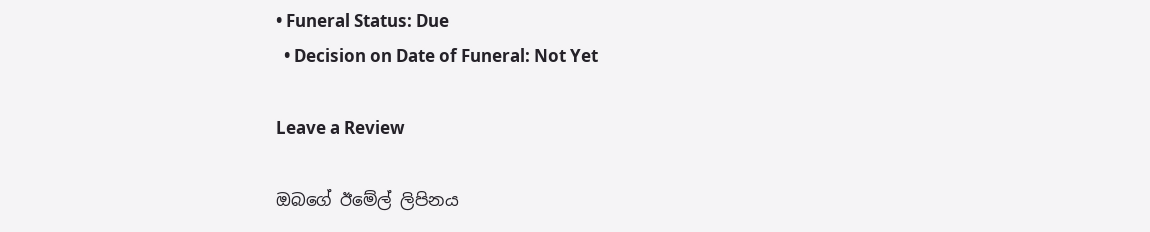• Funeral Status: Due
  • Decision on Date of Funeral: Not Yet

Leave a Review

ඔබගේ ඊමේල් ලිපිනය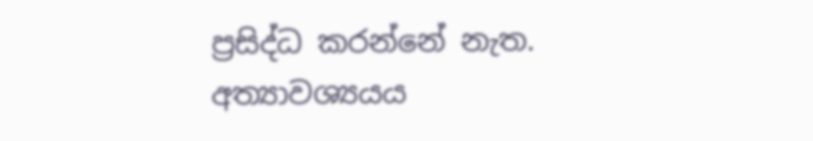ප්‍රසිද්ධ කරන්නේ නැත. අත්‍යාවශ්‍යයය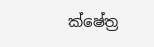ක්ෂේත්‍ර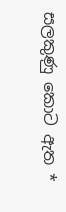සලකුණු කොට ඇත *